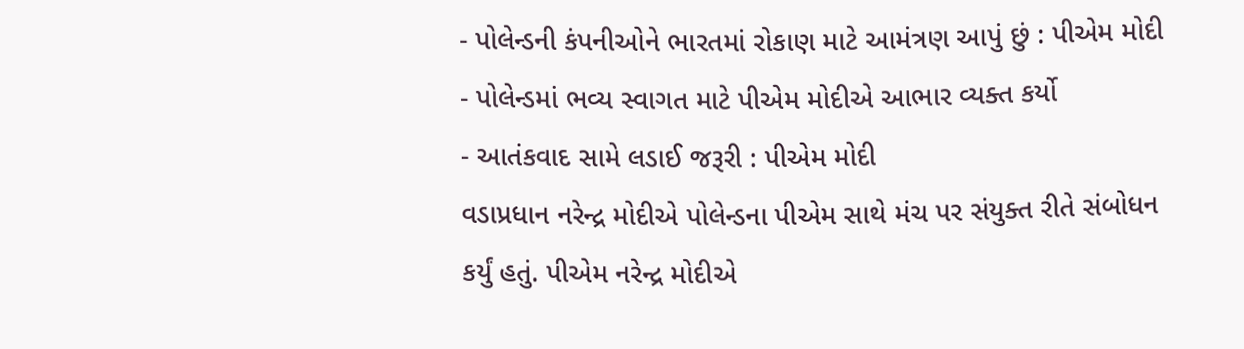- પોલેન્ડની કંપનીઓને ભારતમાં રોકાણ માટે આમંત્રણ આપું છું : પીએમ મોદી
- પોલેન્ડમાં ભવ્ય સ્વાગત માટે પીએમ મોદીએ આભાર વ્યક્ત કર્યો
- આતંકવાદ સામે લડાઈ જરૂરી : પીએમ મોદી
વડાપ્રધાન નરેન્દ્ર મોદીએ પોલેન્ડના પીએમ સાથે મંચ પર સંયુક્ત રીતે સંબોધન કર્યું હતું. પીએમ નરેન્દ્ર મોદીએ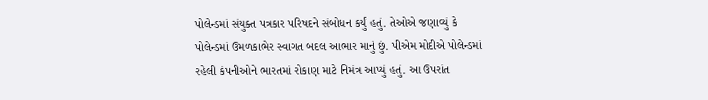પોલેન્ડમાં સંયુક્ત પત્રકાર પરિષદને સંબોધન કર્યું હતું. તેઓએ જણાવ્યું કે પોલેન્ડમાં ઉમળકાભેર સ્વાગત બદલ આભાર માનું છું. પીએમ મોદીએ પોલેન્ડમાં રહેલી કંપનીઓને ભારતમાં રોકાણ માટે નિમંત્ર આપ્યું હતું. આ ઉપરાંત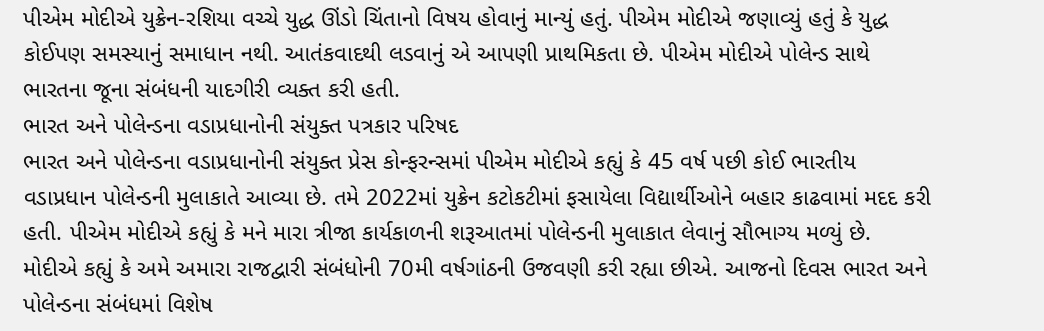પીએમ મોદીએ યુક્રેન-રશિયા વચ્ચે યુદ્ધ ઊંડો ચિંતાનો વિષય હોવાનું માન્યું હતું. પીએમ મોદીએ જણાવ્યું હતું કે યુદ્ધ કોઈપણ સમસ્યાનું સમાધાન નથી. આતંકવાદથી લડવાનું એ આપણી પ્રાથમિકતા છે. પીએમ મોદીએ પોલેન્ડ સાથે ભારતના જૂના સંબંધની યાદગીરી વ્યક્ત કરી હતી.
ભારત અને પોલેન્ડના વડાપ્રધાનોની સંયુક્ત પત્રકાર પરિષદ
ભારત અને પોલેન્ડના વડાપ્રધાનોની સંયુક્ત પ્રેસ કોન્ફરન્સમાં પીએમ મોદીએ કહ્યું કે 45 વર્ષ પછી કોઈ ભારતીય વડાપ્રધાન પોલેન્ડની મુલાકાતે આવ્યા છે. તમે 2022માં યુક્રેન કટોકટીમાં ફસાયેલા વિદ્યાર્થીઓને બહાર કાઢવામાં મદદ કરી હતી. પીએમ મોદીએ કહ્યું કે મને મારા ત્રીજા કાર્યકાળની શરૂઆતમાં પોલેન્ડની મુલાકાત લેવાનું સૌભાગ્ય મળ્યું છે. મોદીએ કહ્યું કે અમે અમારા રાજદ્વારી સંબંધોની 70મી વર્ષગાંઠની ઉજવણી કરી રહ્યા છીએ. આજનો દિવસ ભારત અને પોલેન્ડના સંબંધમાં વિશેષ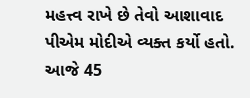મહત્ત્વ રાખે છે તેવો આશાવાદ પીએમ મોદીએ વ્યક્ત કર્યો હતો. આજે 45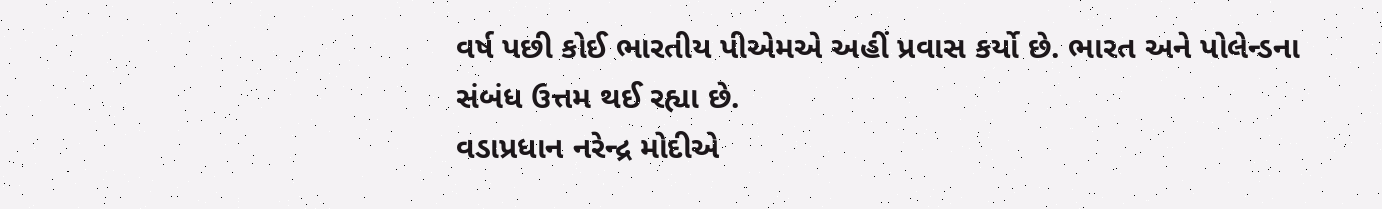વર્ષ પછી કોઈ ભારતીય પીએમએ અહીં પ્રવાસ કર્યો છે. ભારત અને પોલેન્ડના સંબંધ ઉત્તમ થઈ રહ્યા છે.
વડાપ્રધાન નરેન્દ્ર મોદીએ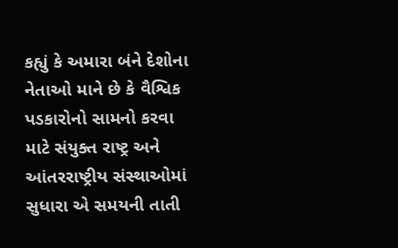કહ્યું કે અમારા બંને દેશોના નેતાઓ માને છે કે વૈશ્વિક પડકારોનો સામનો કરવા માટે સંયુક્ત રાષ્ટ્ર અને આંતરરાષ્ટ્રીય સંસ્થાઓમાં સુધારા એ સમયની તાતી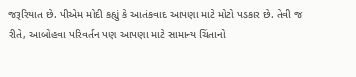જરૂરિયાત છે. પીએમ મોદી કહ્યું કે આતંકવાદ આપણા માટે મોટો પડકાર છે. તેવી જ રીતે, આબોહવા પરિવર્તન પણ આપણા માટે સામાન્ય ચિંતાનો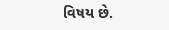વિષય છે.